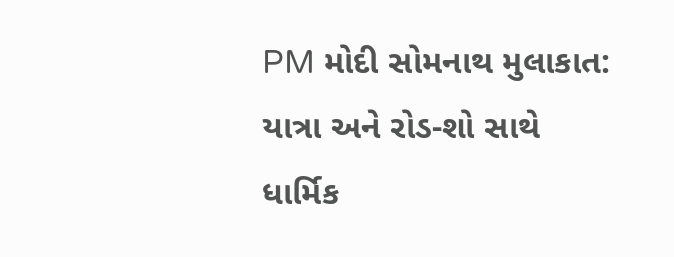PM મોદી સોમનાથ મુલાકાત: યાત્રા અને રોડ-શો સાથે ધાર્મિક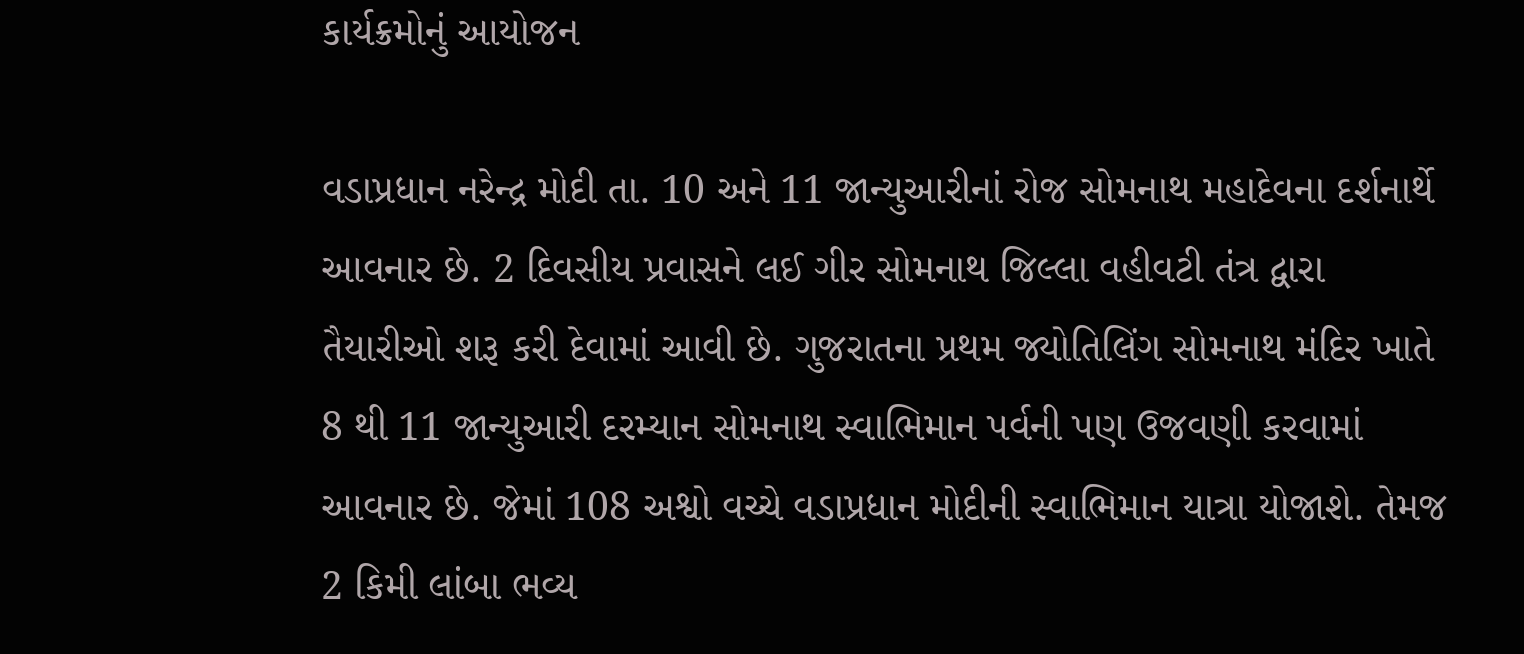કાર્યક્રમોનું આયોજન

વડાપ્રધાન નરેન્દ્ર મોદી તા. 10 અને 11 જાન્યુઆરીનાં રોજ સોમનાથ મહાદેવના દર્શનાર્થે આવનાર છે. 2 દિવસીય પ્રવાસને લઈ ગીર સોમનાથ જિલ્લા વહીવટી તંત્ર દ્વારા તૈયારીઓ શરૂ કરી દેવામાં આવી છે. ગુજરાતના પ્રથમ જ્યોતિલિંગ સોમનાથ મંદિર ખાતે 8 થી 11 જાન્યુઆરી દરમ્યાન સોમનાથ સ્વાભિમાન પર્વની પણ ઉજવણી કરવામાં આવનાર છે. જેમાં 108 અશ્વો વચ્ચે વડાપ્રધાન મોદીની સ્વાભિમાન યાત્રા યોજાશે. તેમજ 2 કિમી લાંબા ભવ્ય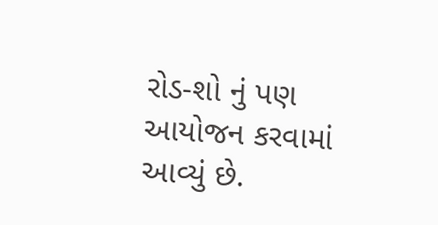રોડ-શો નું પણ આયોજન કરવામાં આવ્યું છે.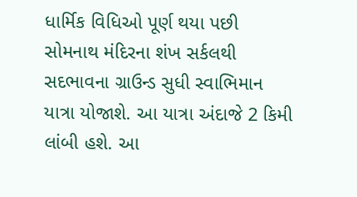ધાર્મિક વિધિઓ પૂર્ણ થયા પછી સોમનાથ મંદિરના શંખ સર્કલથી સદભાવના ગ્રાઉન્ડ સુધી સ્વાભિમાન યાત્રા યોજાશે. આ યાત્રા અંદાજે 2 કિમી લાંબી હશે. આ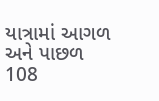યાત્રામાં આગળ અને પાછળ 108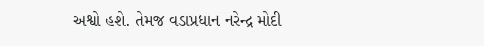અશ્વો હશે. તેમજ વડાપ્રધાન નરેન્દ્ર મોદી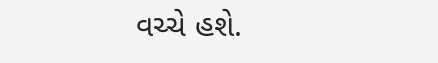વચ્ચે હશે.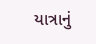યાત્રાનું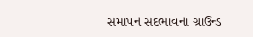સમાપન સદભાવના ગ્રાઉન્ડ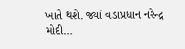ખાતે થશે. જ્યાં વડાપ્રધાન નરેન્દ્ર મોદી…